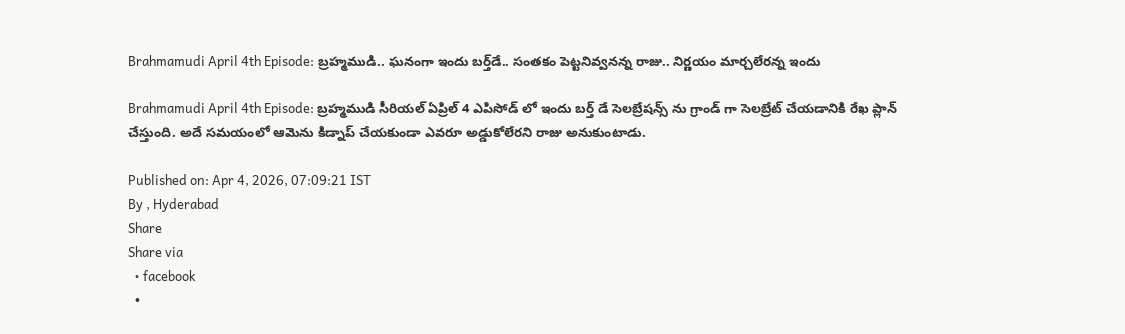Brahmamudi April 4th Episode: బ్రహ్మముడి.. ఘనంగా ఇందు బర్త్‌డే.. సంతకం పెట్టనివ్వనన్న రాజు.. నిర్ణయం మార్చలేరన్న ఇందు

Brahmamudi April 4th Episode: బ్రహ్మముడి సీరియల్ ఏప్రిల్ 4 ఎపిసోడ్ లో ఇందు బర్త్ డే సెలబ్రేషన్స్ ను గ్రాండ్ గా సెలబ్రేట్ చేయడానికి రేఖ ప్లాన్ చేస్తుంది. అదే సమయంలో ఆమెను కిడ్నాప్ చేయకుండా ఎవరూ అడ్డుకోలేరని రాజు అనుకుంటాడు.

Published on: Apr 4, 2026, 07:09:21 IST
By , Hyderabad
Share
Share via
  • facebook
  •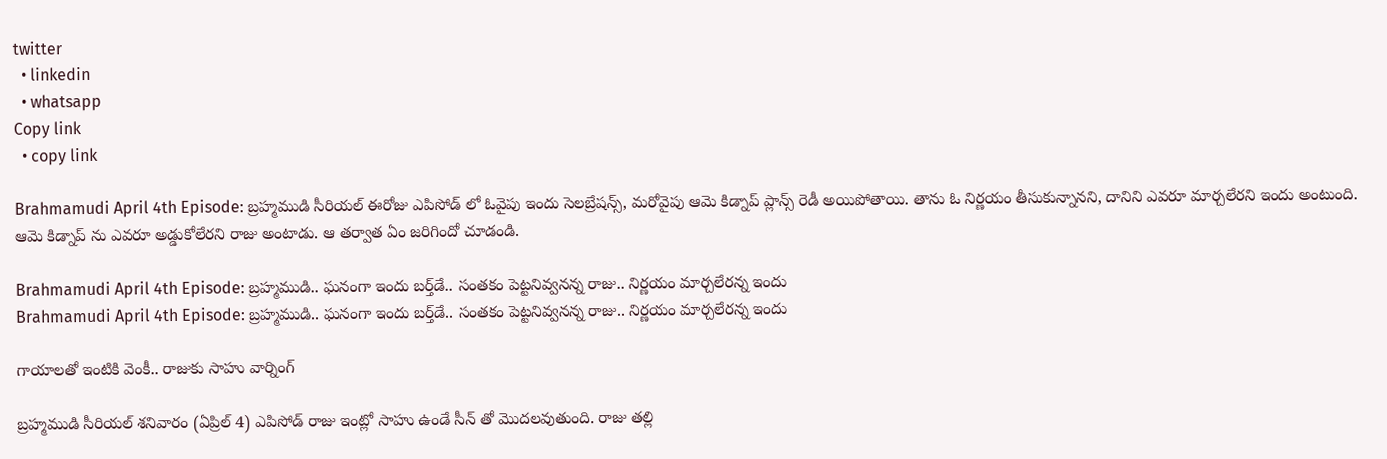twitter
  • linkedin
  • whatsapp
Copy link
  • copy link

Brahmamudi April 4th Episode: బ్రహ్మముడి సీరియల్ ఈరోజు ఎపిసోడ్ లో ఓవైపు ఇందు సెలబ్రేషన్స్, మరోవైపు ఆమె కిడ్నాప్ ప్లాన్స్ రెడీ అయిపోతాయి. తాను ఓ నిర్ణయం తీసుకున్నానని, దానిని ఎవరూ మార్చలేరని ఇందు అంటుంది. ఆమె కిడ్నాప్ ను ఎవరూ అడ్డుకోలేరని రాజు అంటాడు. ఆ తర్వాత ఏం జరిగిందో చూడండి.

Brahmamudi April 4th Episode: బ్రహ్మముడి.. ఘనంగా ఇందు బర్త్‌డే.. సంతకం పెట్టనివ్వనన్న రాజు.. నిర్ణయం మార్చలేరన్న ఇందు
Brahmamudi April 4th Episode: బ్రహ్మముడి.. ఘనంగా ఇందు బర్త్‌డే.. సంతకం పెట్టనివ్వనన్న రాజు.. నిర్ణయం మార్చలేరన్న ఇందు

గాయాలతో ఇంటికి వెంకీ.. రాజుకు సాహు వార్నింగ్

బ్రహ్మముడి సీరియల్ శనివారం (ఏప్రిల్ 4) ఎపిసోడ్ రాజు ఇంట్లో సాహు ఉండే సీన్ తో మొదలవుతుంది. రాజు తల్లి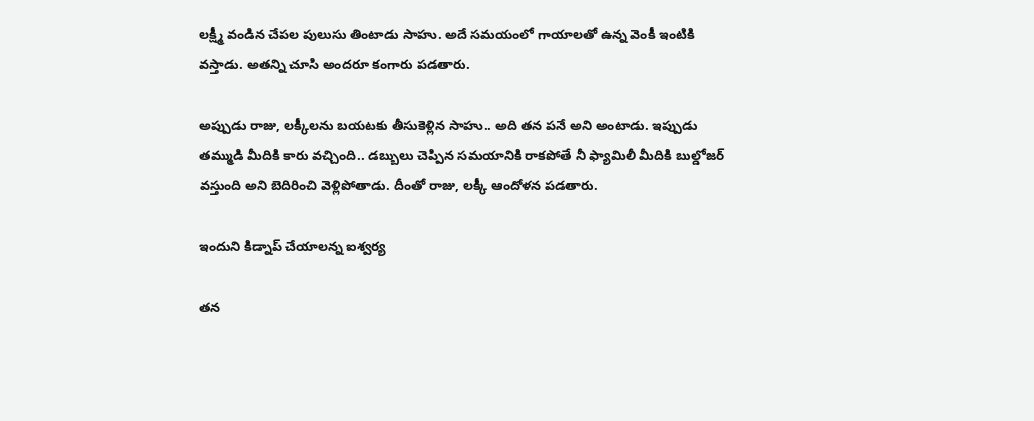లక్ష్మీ వండిన చేపల పులుసు తింటాడు సాహు. అదే సమయంలో గాయాలతో ఉన్న వెంకీ ఇంటికి వస్తాడు. అతన్ని చూసి అందరూ కంగారు పడతారు.

అప్పుడు రాజు, లక్కీలను బయటకు తీసుకెళ్లిన సాహు.. అది తన పనే అని అంటాడు. ఇప్పుడు తమ్ముడి మీదికి కారు వచ్చింది.. డబ్బులు చెప్పిన సమయానికి రాకపోతే నీ ఫ్యామిలీ మీదికి బుల్డోజర్ వస్తుంది అని బెదిరించి వెళ్లిపోతాడు. దీంతో రాజు, లక్కీ ఆందోళన పడతారు.

ఇందుని కిడ్నాప్ చేయాలన్న ఐశ్వర్య

తన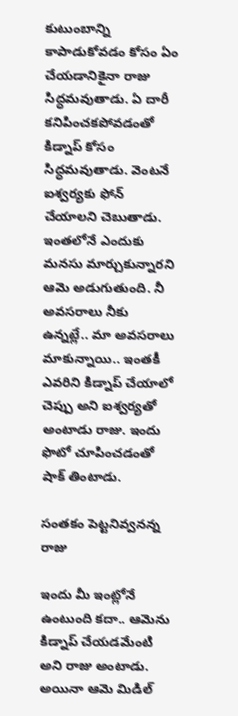కుటుంబాన్ని కాపాడుకోవడం కోసం ఏం చేయడానికైనా రాజు సిద్ధమవుతాడు. ఏ దారీ కనిపించకపోవడంతో కిడ్నాప్ కోసం సిద్ధమవుతాడు. వెంటనే ఐశ్వర్యకు ఫోన్ చేయాలని చెబుతాడు. ఇంతలోనే ఎందుకు మనసు మార్చుకున్నారని ఆమె అడుగుతుంది. నీ అవసరాలు నీకు ఉన్నట్లే.. మా అవసరాలు మాకున్నాయి.. ఇంతకీ ఎవరిని కిడ్నాప్ చేయాలో చెప్పు అని ఐశ్వర్యతో అంటాడు రాజు. ఇందు ఫొటో చూపించడంతో షాక్ తింటాడు.

సంతకం పెట్టనివ్వనన్న రాజు

ఇందు మీ ఇంట్లోనే ఉంటుంది కదా.. ఆమెను కిడ్నాప్ చేయడమేంటి అని రాజు అంటాడు. అయినా ఆమె మిడిల్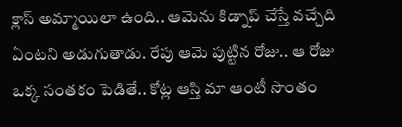క్లాస్ అమ్మాయిలా ఉంది.. ఆమెను కిడ్నాప్ చేస్తే వచ్చేది ఏంటని అడుగుతాడు. రేపు ఆమె పుట్టిన రోజు.. ఆ రోజు ఒక్క సంతకం పెడితే.. కోట్ల ఆస్తి మా ఆంటీ సొంతం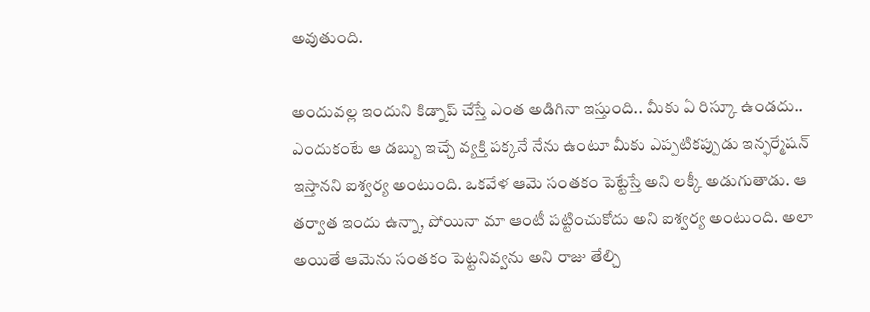అవుతుంది.

అందువల్ల ఇందుని కిడ్నాప్ చేస్తే ఎంత అడిగినా ఇస్తుంది.. మీకు ఏ రిస్కూ ఉండదు.. ఎందుకంటే ఆ డబ్బు ఇచ్చే వ్యక్తి పక్కనే నేను ఉంటూ మీకు ఎప్పటికప్పుడు ఇన్ఫర్మేషన్ ఇస్తానని ఐశ్వర్య అంటుంది. ఒకవేళ ఆమె సంతకం పెట్టేస్తే అని లక్కీ అడుగుతాడు. ఆ తర్వాత ఇందు ఉన్నా, పోయినా మా ఆంటీ పట్టించుకోదు అని ఐశ్వర్య అంటుంది. అలా అయితే ఆమెను సంతకం పెట్టనివ్వను అని రాజు తేల్చి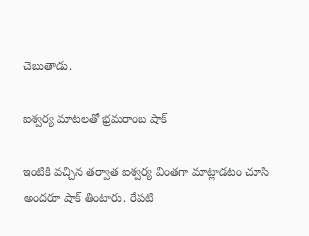చెబుతాడు.

ఐశ్వర్య మాటలతో భ్రమరాంబ షాక్

ఇంటికి వచ్చిన తర్వాత ఐశ్వర్య వింతగా మాట్లాడటం చూసి అందరూ షాక్ తింటారు. రేపటి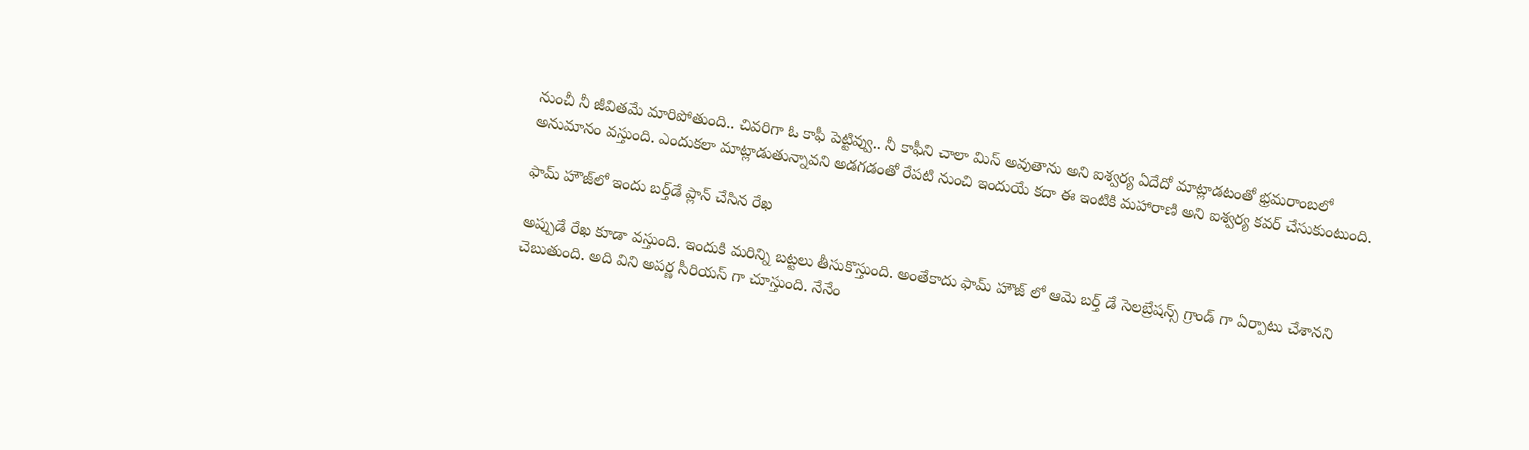నుంచీ నీ జీవితమే మారిపోతుంది.. చివరిగా ఓ కాఫీ పెట్టివ్వు.. నీ కాఫీని చాలా మిస్ అవుతాను అని ఐశ్వర్య ఏదేదో మాట్లాడటంతో భ్రమరాంబలో అనుమానం వస్తుంది. ఎందుకలా మాట్లాడుతున్నావని అడగడంతో రేపటి నుంచి ఇందుయే కదా ఈ ఇంటికి మహారాణి అని ఐశ్వర్య కవర్ చేసుకుంటుంది.

ఫామ్ హౌజ్‌లో ఇందు బర్త్‌డే ప్లాన్ చేసిన రేఖ

అప్పుడే రేఖ కూడా వస్తుంది. ఇందుకి మరిన్ని బట్టలు తీసుకొస్తుంది. అంతేకాదు ఫామ్ హౌజ్ లో ఆమె బర్త్ డే సెలబ్రేషన్స్ గ్రాండ్ గా ఏర్పాటు చేశానని చెబుతుంది. అది విని అపర్ణ సీరియస్ గా చూస్తుంది. నేనేం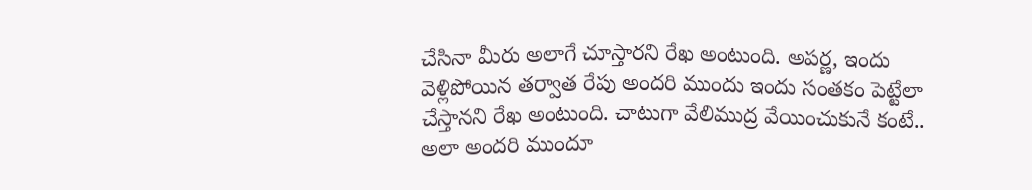చేసినా మీరు అలాగే చూస్తారని రేఖ అంటుంది. అపర్ణ, ఇందు వెళ్లిపోయిన తర్వాత రేపు అందరి ముందు ఇందు సంతకం పెట్టేలా చేస్తానని రేఖ అంటుంది. చాటుగా వేలిముద్ర వేయించుకునే కంటే.. అలా అందరి ముందూ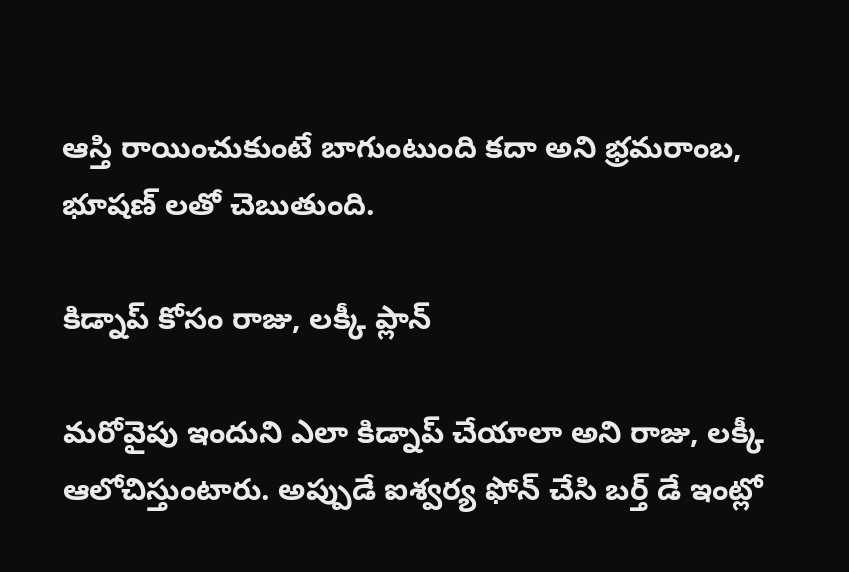ఆస్తి రాయించుకుంటే బాగుంటుంది కదా అని భ్రమరాంబ, భూషణ్ లతో చెబుతుంది.

కిడ్నాప్ కోసం రాజు, లక్కీ ప్లాన్

మరోవైపు ఇందుని ఎలా కిడ్నాప్ చేయాలా అని రాజు, లక్కీ ఆలోచిస్తుంటారు. అప్పుడే ఐశ్వర్య ఫోన్ చేసి బర్త్ డే ఇంట్లో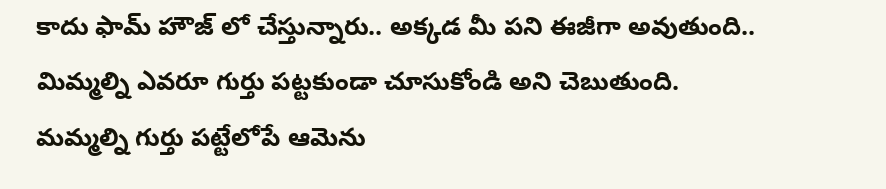కాదు ఫామ్ హౌజ్ లో చేస్తున్నారు.. అక్కడ మీ పని ఈజీగా అవుతుంది.. మిమ్మల్ని ఎవరూ గుర్తు పట్టకుండా చూసుకోండి అని చెబుతుంది. మమ్మల్ని గుర్తు పట్టేలోపే ఆమెను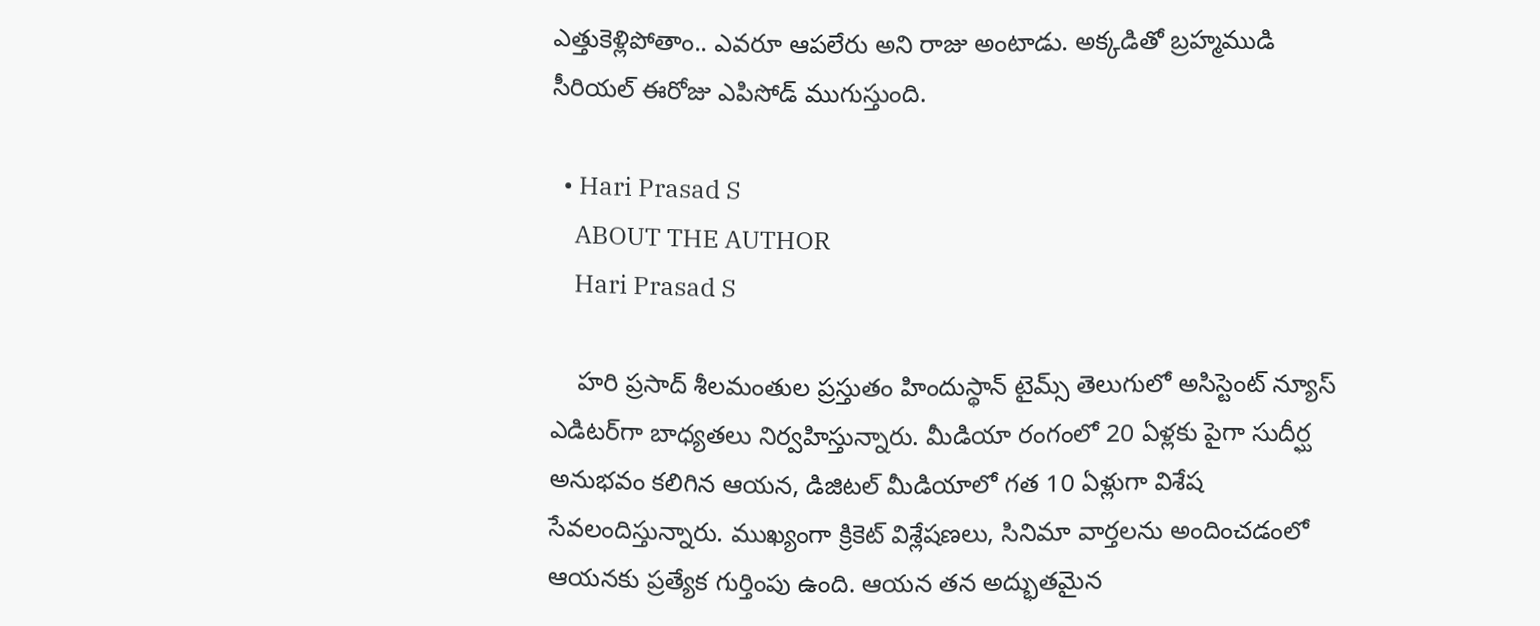ఎత్తుకెళ్లిపోతాం.. ఎవరూ ఆపలేరు అని రాజు అంటాడు. అక్కడితో బ్రహ్మముడి సీరియల్ ఈరోజు ఎపిసోడ్ ముగుస్తుంది.

  • Hari Prasad S
    ABOUT THE AUTHOR
    Hari Prasad S

    హరి ప్రసాద్ శీలమంతుల ప్రస్తుతం హిందుస్థాన్ టైమ్స్ తెలుగులో అసిస్టెంట్ న్యూస్ ఎడిటర్‌గా బాధ్యతలు నిర్వహిస్తున్నారు. మీడియా రంగంలో 20 ఏళ్లకు పైగా సుదీర్ఘ అనుభవం కలిగిన ఆయన, డిజిటల్ మీడియాలో గత 10 ఏళ్లుగా విశేష సేవలందిస్తున్నారు. ముఖ్యంగా క్రికెట్ విశ్లేషణలు, సినిమా వార్తలను అందించడంలో ఆయనకు ప్రత్యేక గుర్తింపు ఉంది. ఆయన తన అద్భుతమైన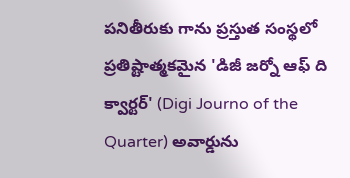పనితీరుకు గాను ప్రస్తుత సంస్థలో ప్రతిష్టాత్మకమైన 'డిజీ జర్నో ఆఫ్ ది క్వార్టర్' (Digi Journo of the Quarter) అవార్డును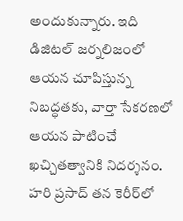అందుకున్నారు. ఇది డిజిటల్ జర్నలిజంలో ఆయన చూపిస్తున్న నిబద్ధతకు, వార్తా సేకరణలో ఆయన పాటించే ఖచ్చితత్వానికి నిదర్శనం. హరి ప్రసాద్ తన కెరీర్‌లో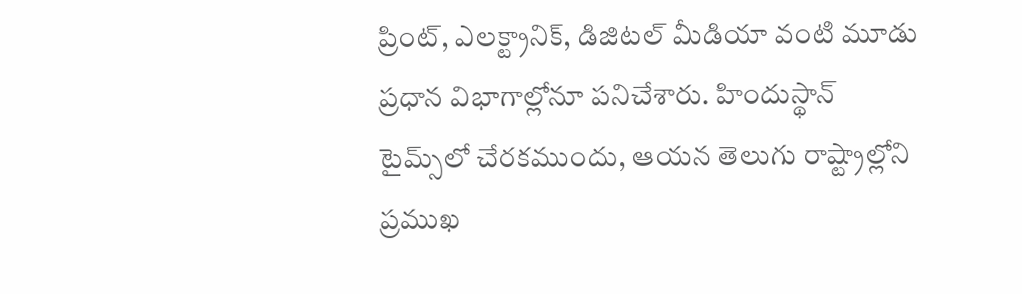ప్రింట్, ఎలక్ట్రానిక్, డిజిటల్ మీడియా వంటి మూడు ప్రధాన విభాగాల్లోనూ పనిచేశారు. హిందుస్థాన్ టైమ్స్‌లో చేరకముందు, ఆయన తెలుగు రాష్ట్రాల్లోని ప్రముఖ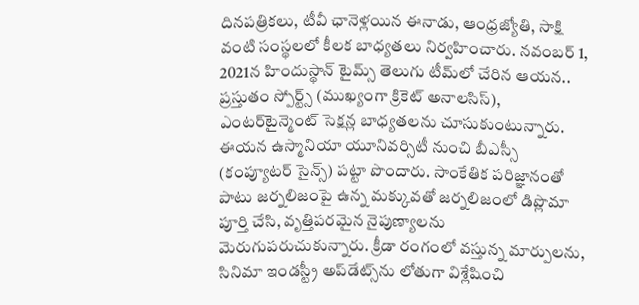దినపత్రికలు, టీవీ ఛానెళ్లయిన ఈనాడు, ఆంధ్రజ్యోతి, సాక్షి వంటి సంస్థలలో కీలక బాధ్యతలు నిర్వహించారు. నవంబర్ 1, 2021న హిందుస్థాన్ టైమ్స్ తెలుగు టీమ్‌లో చేరిన ఆయన.. ప్రస్తుతం స్పోర్ట్స్ (ముఖ్యంగా క్రికెట్ అనాలసిస్), ఎంటర్‌టైన్మెంట్ సెక్షన్ల బాధ్యతలను చూసుకుంటున్నారు. ఈయన ఉస్మానియా యూనివర్సిటీ నుంచి బీఎస్సీ (కంప్యూటర్ సైన్స్) పట్టా పొందారు. సాంకేతిక పరిజ్ఞానంతో పాటు జర్నలిజంపై ఉన్న మక్కువతో జర్నలిజంలో డిప్లొమా పూర్తి చేసి, వృత్తిపరమైన నైపుణ్యాలను మెరుగుపరుచుకున్నారు. క్రీడా రంగంలో వస్తున్న మార్పులను, సినిమా ఇండస్ట్రీ అప్‌డేట్స్‌ను లోతుగా విశ్లేషించి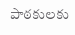పాఠకులకు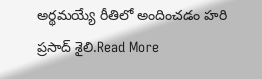అర్థమయ్యే రీతిలో అందించడం హరి ప్రసాద్ శైలి.Read More